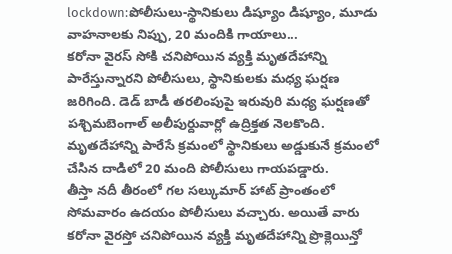lockdown:పోలీసులు-స్థానికులు డిష్యూం డిష్యూం, మూడు వాహనాలకు నిప్పు, 20 మందికి గాయాలు...
కరోనా వైరస్ సోకి చనిపోయిన వ్యక్తి మృతదేహాన్ని పారేస్తున్నారని పోలీసులు, స్థానికులకు మధ్య ఘర్షణ జరిగింది. డెడ్ బాడీ తరలింపుపై ఇరువురి మధ్య ఘర్షణతో పశ్చిమబెంగాల్ అలీపుర్దువార్లో ఉద్రిక్తత నెలకొంది. మృతదేహాన్ని పారేసే క్రమంలో స్థానికులు అడ్డుకునే క్రమంలో చేసిన దాడిలో 20 మంది పోలీసులు గాయపడ్డారు.
తీస్తా నదీ తీరంలో గల సల్కుమార్ హాట్ ప్రాంతంలో సోమవారం ఉదయం పోలీసులు వచ్చారు. అయితే వారు కరోనా వైరస్తో చనిపోయిన వ్యక్తి మృతదేహాన్ని ప్రొక్లెయిన్తో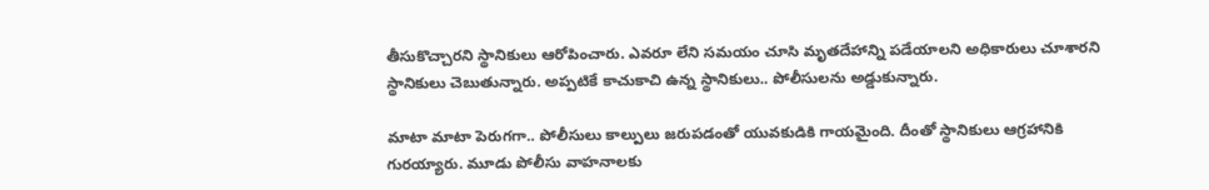తీసుకొచ్చారని స్థానికులు ఆరోపించారు. ఎవరూ లేని సమయం చూసి మృతదేహాన్ని పడేయాలని అధికారులు చూశారని స్థానికులు చెబుతున్నారు. అప్పటికే కాచుకాచి ఉన్న స్థానికులు.. పోలీసులను అడ్డుకున్నారు.

మాటా మాటా పెరుగగా.. పోలీసులు కాల్పులు జరుపడంతో యువకుడికి గాయమైంది. దీంతో స్థానికులు ఆగ్రహానికి గురయ్యారు. మూడు పోలీసు వాహనాలకు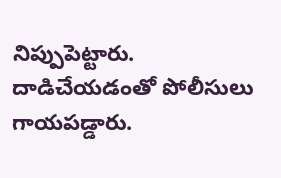నిప్పుపెట్టారు. దాడిచేయడంతో పోలీసులు గాయపడ్డారు.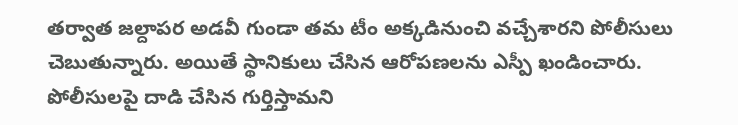తర్వాత జల్దాపర అడవీ గుండా తమ టీం అక్కడినుంచి వచ్చేశారని పోలీసులు చెబుతున్నారు. అయితే స్థానికులు చేసిన ఆరోపణలను ఎస్పీ ఖండించారు. పోలీసులపై దాడి చేసిన గుర్తిస్తామని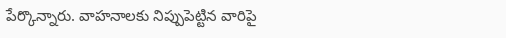పేర్కొన్నారు. వాహనాలకు నిప్పుపెట్టిన వారిపై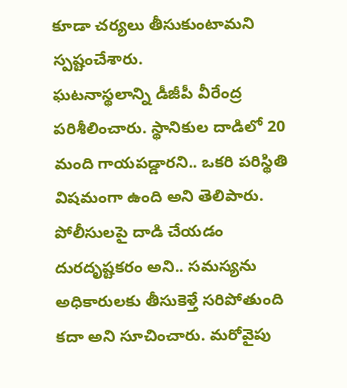కూడా చర్యలు తీసుకుంటామని స్పష్టంచేశారు.
ఘటనాస్థలాన్ని డీజీపీ వీరేంద్ర పరిశీలించారు. స్థానికుల దాడిలో 20 మంది గాయపడ్డారని.. ఒకరి పరిస్థితి విషమంగా ఉంది అని తెలిపారు. పోలీసులపై దాడి చేయడం దురదృష్టకరం అని.. సమస్యను అధికారులకు తీసుకెళ్తే సరిపోతుంది కదా అని సూచించారు. మరోవైపు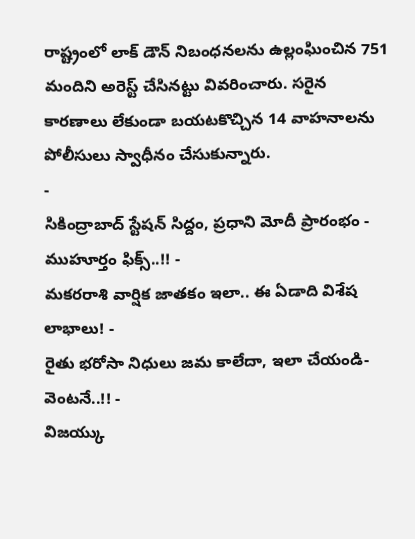రాష్ట్రంలో లాక్ డౌన్ నిబంధనలను ఉల్లంఘించిన 751 మందిని అరెస్ట్ చేసినట్టు వివరించారు. సరైన కారణాలు లేకుండా బయటకొచ్చిన 14 వాహనాలను పోలీసులు స్వాధీనం చేసుకున్నారు.
-
సికింద్రాబాద్ స్టేషన్ సిద్దం, ప్రధాని మోదీ ప్రారంభం - ముహూర్తం ఫిక్స్..!! -
మకరరాశి వార్షిక జాతకం ఇలా.. ఈ ఏడాది విశేష లాభాలు! -
రైతు భరోసా నిధులు జమ కాలేదా, ఇలా చేయండి- వెంటనే..!! -
విజయ్కు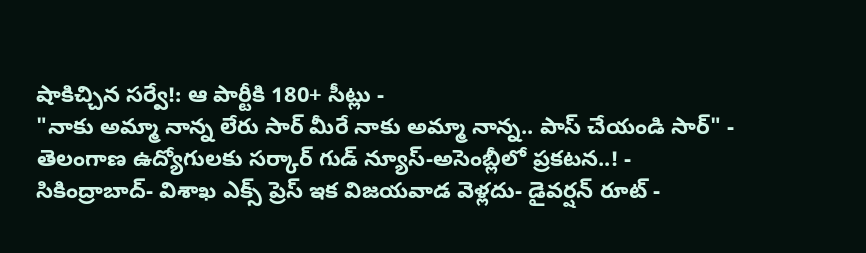షాకిచ్చిన సర్వే!: ఆ పార్టీకి 180+ సీట్లు -
"నాకు అమ్మా నాన్న లేరు సార్ మీరే నాకు అమ్మా నాన్న.. పాస్ చేయండి సార్" -
తెలంగాణ ఉద్యోగులకు సర్కార్ గుడ్ న్యూస్-అసెంబ్లీలో ప్రకటన..! -
సికింద్రాబాద్- విశాఖ ఎక్స్ ప్రెస్ ఇక విజయవాడ వెళ్లదు- డైవర్షన్ రూట్ -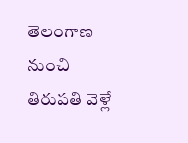తెలంగాణ నుంచి తిరుపతి వెళ్లే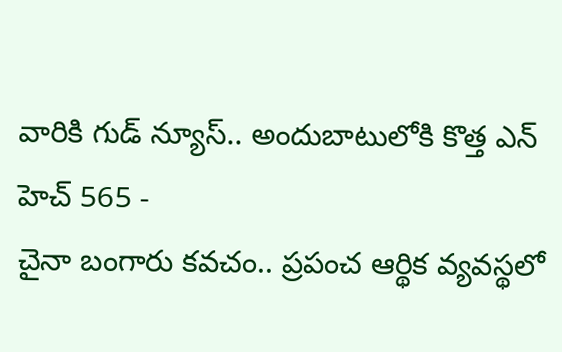వారికి గుడ్ న్యూస్.. అందుబాటులోకి కొత్త ఎన్ హెచ్ 565 -
చైనా బంగారు కవచం.. ప్రపంచ ఆర్థిక వ్యవస్థలో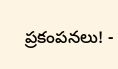ప్రకంపనలు! -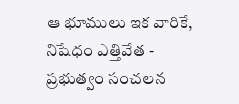ఆ భూములు ఇక వారికే, నిషేధం ఎత్తివేత - ప్రభుత్వం సంచలన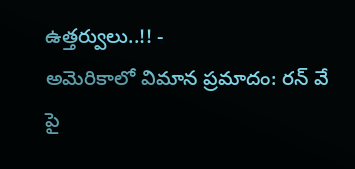ఉత్తర్వులు..!! -
అమెరికాలో విమాన ప్రమాదం: రన్ వే పై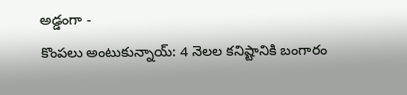అడ్డంగా -
కొంపలు అంటుకున్నాయ్: 4 నెలల కనిష్టానికి బంగారం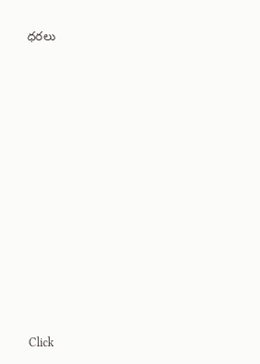ధరలు












Click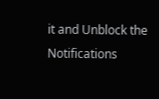it and Unblock the Notifications